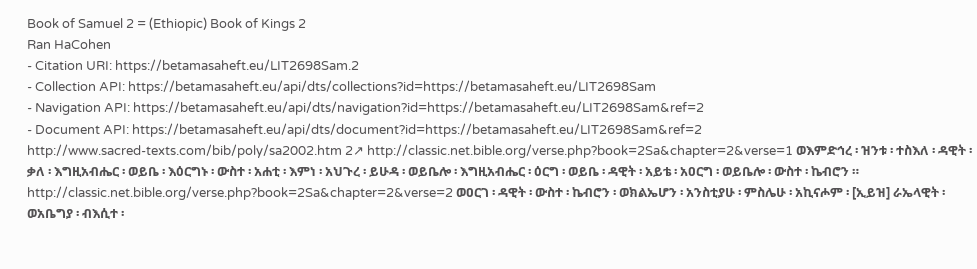Book of Samuel 2 = (Ethiopic) Book of Kings 2
Ran HaCohen
- Citation URI: https://betamasaheft.eu/LIT2698Sam.2
- Collection API: https://betamasaheft.eu/api/dts/collections?id=https://betamasaheft.eu/LIT2698Sam
- Navigation API: https://betamasaheft.eu/api/dts/navigation?id=https://betamasaheft.eu/LIT2698Sam&ref=2
- Document API: https://betamasaheft.eu/api/dts/document?id=https://betamasaheft.eu/LIT2698Sam&ref=2
http://www.sacred-texts.com/bib/poly/sa2002.htm 2↗ http://classic.net.bible.org/verse.php?book=2Sa&chapter=2&verse=1 ወእምድኅረ ፡ ዝንቱ ፡ ተስእለ ፡ ዳዊት ፡ ቃለ ፡ እግዚአብሔር ፡ ወይቤ ፡ እዕርግኑ ፡ ውስተ ፡ አሐቲ ፡ እምነ ፡ አህጉረ ፡ ይሁዳ ፡ ወይቤሎ ፡ እግዚአብሔር ፡ ዕርግ ፡ ወይቤ ፡ ዳዊት ፡ አይቴ ፡ አዐርግ ፡ ወይቤሎ ፡ ውስተ ፡ ኬብሮን ። http://classic.net.bible.org/verse.php?book=2Sa&chapter=2&verse=2 ወዐርገ ፡ ዳዊት ፡ ውስተ ፡ ኬብሮን ፡ ወክልኤሆን ፡ አንስቲያሁ ፡ ምስሌሁ ፡ አኪናሖም ፡ [ኢይዝ] ራኤላዊት ፡ ወአቤግያ ፡ ብእሲተ ፡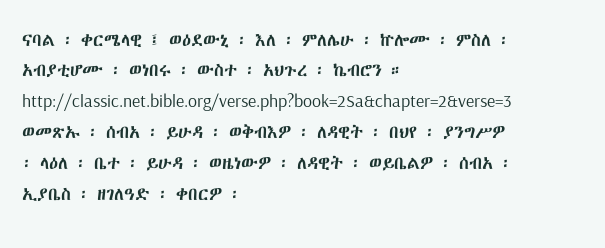ናባል ፡ ቀርሜላዊ ፤ ወዕደውኒ ፡ እለ ፡ ምለሌሁ ፡ ኵሎሙ ፡ ምስለ ፡ አብያቲሆሙ ፡ ወነበሩ ፡ ውስተ ፡ አህጉረ ፡ ኬብሮን ። http://classic.net.bible.org/verse.php?book=2Sa&chapter=2&verse=3 ወመጽኡ ፡ ሰብአ ፡ ይሁዳ ፡ ወቅብእዎ ፡ ለዳዊት ፡ በህየ ፡ ያንግሥዎ ፡ ላዕለ ፡ ቤተ ፡ ይሁዳ ፡ ወዜነውዎ ፡ ለዳዊት ፡ ወይቤልዎ ፡ ሰብአ ፡ ኢያቤስ ፡ ዘገለዓድ ፡ ቀበርዎ ፡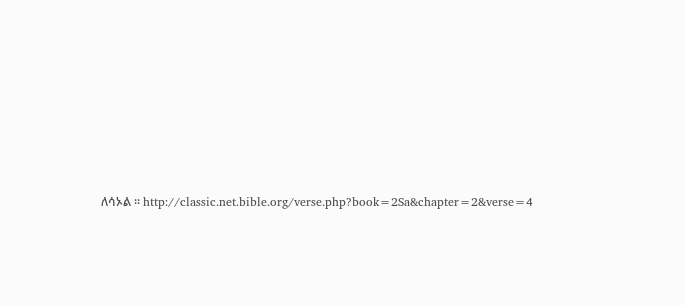ለሳኦል ። http://classic.net.bible.org/verse.php?book=2Sa&chapter=2&verse=4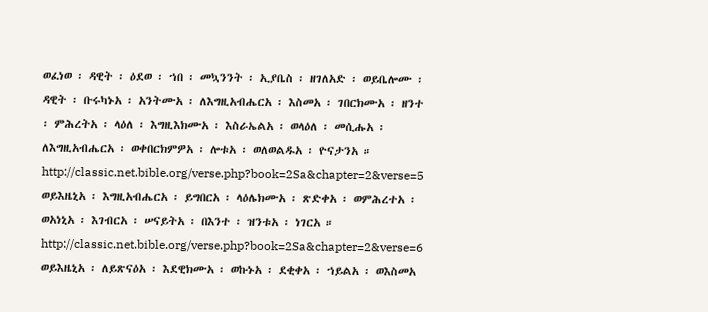ወፈነወ ፡ ዳዊት ፡ ዕደወ ፡ ኀበ ፡ መኳንንት ፡ ኢያቤስ ፡ ዘገለአድ ፡ ወይቤሎሙ ፡ ዳዊት ፡ ቡሩካኑአ ፡ አንትሙአ ፡ ለእግዚአብሔርአ ፡ እስመአ ፡ ገበርክሙአ ፡ ዘንተ ፡ ምሕረትአ ፡ ላዕለ ፡ እግዚእክሙአ ፡ እስራኤልአ ፡ ወላዕለ ፡ መሲሑአ ፡ ለእግዚአብሔርአ ፡ ወቀበርክምዎአ ፡ ሎቱአ ፡ ወለወልዱአ ፡ ዮናታንአ ። http://classic.net.bible.org/verse.php?book=2Sa&chapter=2&verse=5 ወይእዜኒአ ፡ እግዚአብሔርአ ፡ ይግበርአ ፡ ላዕሌክሙአ ፡ ጽድቀአ ፡ ወምሕረተአ ፡ ወአነኒአ ፡ እገብርአ ፡ ሠናይትአ ፡ በእንተ ፡ ዝንቱአ ፡ ነገርአ ። http://classic.net.bible.org/verse.php?book=2Sa&chapter=2&verse=6 ወይእዜኒአ ፡ ለይጽናዕአ ፡ እደዊክሙአ ፡ ወኩኑአ ፡ ደቂቀአ ፡ ኀይልአ ፡ ወእስመአ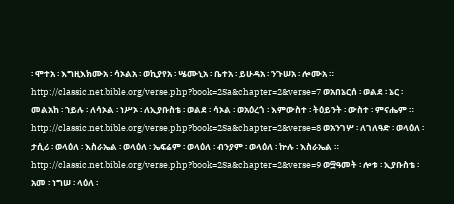፡ ሞተአ ፡ እግዚእክሙአ ፡ ሳኦልአ ፡ ወኪያየአ ፡ ሤሙኒአ ፡ ቤተአ ፡ ይሁዳአ ፡ ንጉሠአ ፡ ሎሙአ ። http://classic.net.bible.org/verse.php?book=2Sa&chapter=2&verse=7 ወአበኔርሰ ፡ ወልደ ፡ ኔር ፡ መልአከ ፡ ኀይሉ ፡ ለሳኦል ፡ ነሥኦ ፡ ለኢያቡስቴ ፡ ወልደ ፡ ሳኦል ፡ ወአዕረጎ ፡ እምውስተ ፡ ትዕይንት ፡ ውስተ ፡ ምናሔም ። http://classic.net.bible.org/verse.php?book=2Sa&chapter=2&verse=8 ወአንገሦ ፡ ለገለዓድ ፡ ወላዕለ ፡ ታሲሪ ፡ ወላዕለ ፡ እስራኤል ፡ ወላዕለ ፡ ኤፍሬም ፡ ወላዕለ ፡ ብንያም ፡ ወላዕለ ፡ ኵሉ ፡ እስራኤል ። http://classic.net.bible.org/verse.php?book=2Sa&chapter=2&verse=9 ወ፵ዓመት ፡ ሎቱ ፡ ኢያቡስቴ ፡ አመ ፡ ነግሠ ፡ ላዕለ ፡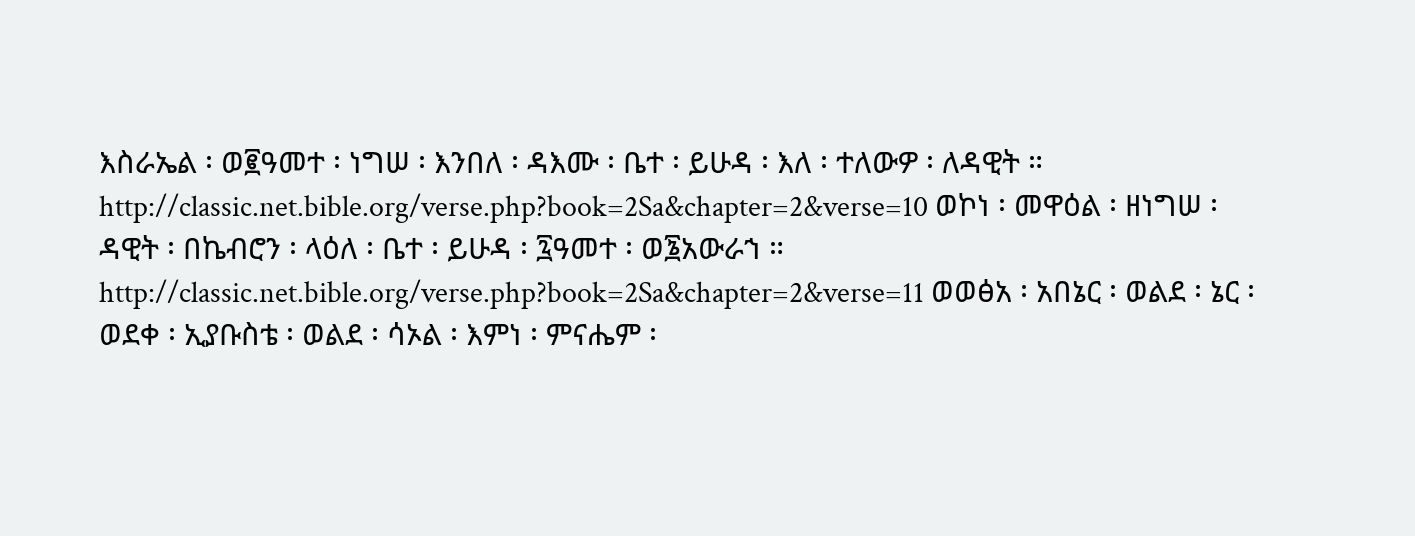እስራኤል ፡ ወ፪ዓመተ ፡ ነግሠ ፡ እንበለ ፡ ዳእሙ ፡ ቤተ ፡ ይሁዳ ፡ እለ ፡ ተለውዎ ፡ ለዳዊት ። http://classic.net.bible.org/verse.php?book=2Sa&chapter=2&verse=10 ወኮነ ፡ መዋዕል ፡ ዘነግሠ ፡ ዳዊት ፡ በኬብሮን ፡ ላዕለ ፡ ቤተ ፡ ይሁዳ ፡ ፯ዓመተ ፡ ወ፮አውራኀ ። http://classic.net.bible.org/verse.php?book=2Sa&chapter=2&verse=11 ወወፅአ ፡ አበኔር ፡ ወልደ ፡ ኔር ፡ ወደቀ ፡ ኢያቡስቴ ፡ ወልደ ፡ ሳኦል ፡ እምነ ፡ ምናሔም ፡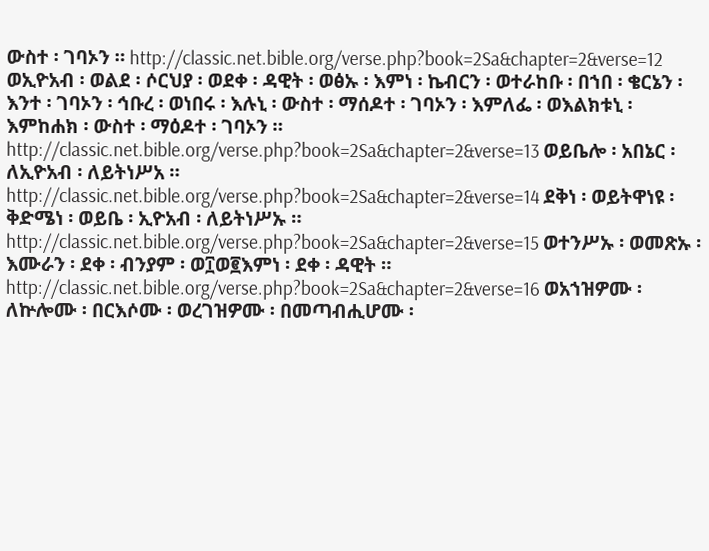ውስተ ፡ ገባኦን ። http://classic.net.bible.org/verse.php?book=2Sa&chapter=2&verse=12 ወኢዮአብ ፡ ወልደ ፡ ሶርህያ ፡ ወደቀ ፡ ዳዊት ፡ ወፅኡ ፡ እምነ ፡ ኬብርን ፡ ወተራከቡ ፡ በኀበ ፡ ቄርኔን ፡ እንተ ፡ ገባኦን ፡ ኅቡረ ፡ ወነበሩ ፡ እሉኒ ፡ ውስተ ፡ ማሰዶተ ፡ ገባኦን ፡ እምለፌ ፡ ወእልክቱኒ ፡ እምከሐክ ፡ ውስተ ፡ ማዕዶተ ፡ ገባኦን ። http://classic.net.bible.org/verse.php?book=2Sa&chapter=2&verse=13 ወይቤሎ ፡ አበኔር ፡ ለኢዮአብ ፡ ለይትነሥአ ። http://classic.net.bible.org/verse.php?book=2Sa&chapter=2&verse=14 ደቅነ ፡ ወይትዋነዩ ፡ ቅድሜነ ፡ ወይቤ ፡ ኢዮአብ ፡ ለይትነሥኡ ። http://classic.net.bible.org/verse.php?book=2Sa&chapter=2&verse=15 ወተንሥኡ ፡ ወመጽኡ ፡ እሙራን ፡ ደቀ ፡ ብንያም ፡ ወ፲ወ፪እምነ ፡ ደቀ ፡ ዳዊት ። http://classic.net.bible.org/verse.php?book=2Sa&chapter=2&verse=16 ወአኀዝዎሙ ፡ ለኵሎሙ ፡ በርእሶሙ ፡ ወረገዝዎሙ ፡ በመጣብሒሆሙ ፡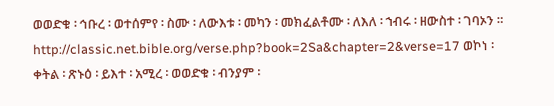ወወድቁ ፡ ኅቡረ ፡ ወተሰምየ ፡ ስሙ ፡ ለውእቱ ፡ መካን ፡ መክፈልቶሙ ፡ ለእለ ፡ ኀብሩ ፡ ዘውስተ ፡ ገባኦን ። http://classic.net.bible.org/verse.php?book=2Sa&chapter=2&verse=17 ወኮነ ፡ ቀትል ፡ ጽኑዕ ፡ ይእተ ፡ አሚረ ፡ ወወድቁ ፡ ብንያም ፡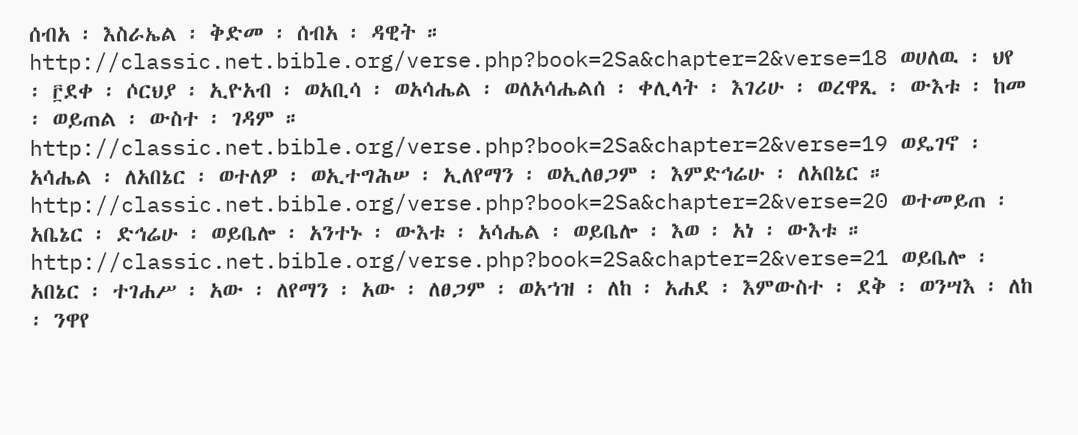ሰብአ ፡ እስራኤል ፡ ቅድመ ፡ ሰብአ ፡ ዳዊት ። http://classic.net.bible.org/verse.php?book=2Sa&chapter=2&verse=18 ወሀለዉ ፡ ህየ ፡ ፫ደቀ ፡ ሶርህያ ፡ ኢዮአብ ፡ ወአቢሳ ፡ ወአሳሔል ፡ ወለአሳሔልሰ ፡ ቀሊላት ፡ እገሪሁ ፡ ወረዋጺ ፡ ውእቱ ፡ ከመ ፡ ወይጠል ፡ ውስተ ፡ ገዳም ። http://classic.net.bible.org/verse.php?book=2Sa&chapter=2&verse=19 ወዴገኖ ፡ አሳሔል ፡ ለአበኔር ፡ ወተለዎ ፡ ወኢተግሕሠ ፡ ኢለየማን ፡ ወኢለፀጋም ፡ እምድኅሬሁ ፡ ለአበኔር ። http://classic.net.bible.org/verse.php?book=2Sa&chapter=2&verse=20 ወተመይጠ ፡ አቤኔር ፡ ድኅሬሁ ፡ ወይቤሎ ፡ አንተኑ ፡ ውእቱ ፡ አሳሔል ፡ ወይቤሎ ፡ እወ ፡ አነ ፡ ውእቱ ። http://classic.net.bible.org/verse.php?book=2Sa&chapter=2&verse=21 ወይቤሎ ፡ አበኔር ፡ ተገሐሥ ፡ አው ፡ ለየማን ፡ አው ፡ ለፀጋም ፡ ወአኀዝ ፡ ለከ ፡ አሐደ ፡ እምውስተ ፡ ደቅ ፡ ወንሣእ ፡ ለከ ፡ ንዋየ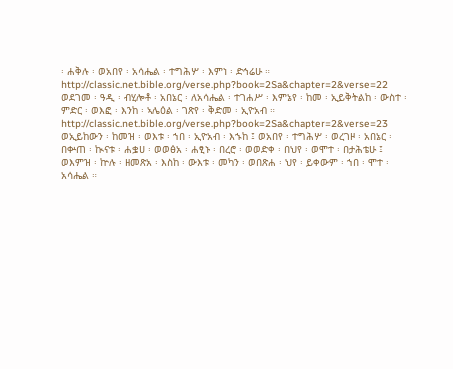፡ ሐቅሉ ፡ ወአበየ ፡ አሳሔል ፡ ተግሕሦ ፡ እምነ ፡ ድኅሬሁ ። http://classic.net.bible.org/verse.php?book=2Sa&chapter=2&verse=22 ወደገመ ፡ ዓዲ ፡ ብሂሎቶ ፡ አበኔር ፡ ለአሳሔል ፡ ተገሐሥ ፡ እምኔየ ፡ ከመ ፡ ኢይቅትልከ ፡ ውስተ ፡ ምድር ፡ ወእፎ ፡ እንከ ፡ ኣሌዕል ፡ ገጽየ ፡ ቅድመ ፡ ኢዮአብ ። http://classic.net.bible.org/verse.php?book=2Sa&chapter=2&verse=23 ወኢይከውን ፡ ከመዝ ፡ ወእቱ ፡ ኀበ ፡ ኢዮአብ ፡ እኁከ ፤ ወአበየ ፡ ተግሕሦ ፡ ወረገዞ ፡ አበኔር ፡ በቍጠ ፡ ኲናቱ ፡ ሐቌሀ ፡ ወወፅአ ፡ ሐፂኑ ፡ በረሮ ፡ ወወድቀ ፡ በህየ ፡ ወሞተ ፡ በታሕቴሁ ፤ ወእምዝ ፡ ኵሉ ፡ ዘመጽአ ፡ እስከ ፡ ውእቱ ፡ መካን ፡ ወበጽሐ ፡ ህየ ፡ ይቀውም ፡ ኀበ ፡ ሞተ ፡ አሳሔል ።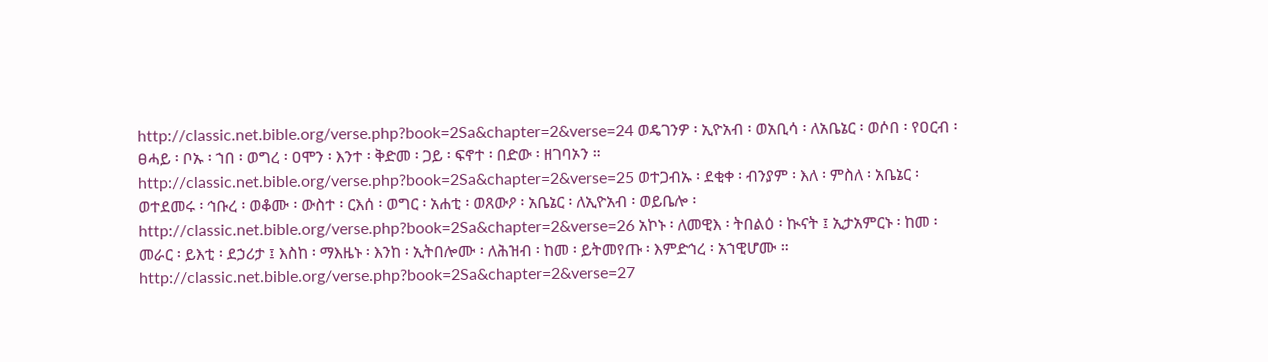http://classic.net.bible.org/verse.php?book=2Sa&chapter=2&verse=24 ወዴገንዎ ፡ ኢዮአብ ፡ ወአቢሳ ፡ ለአቤኔር ፡ ወሶበ ፡ የዐርብ ፡ ፀሓይ ፡ ቦኡ ፡ ኀበ ፡ ወግረ ፡ ዐሞን ፡ እንተ ፡ ቅድመ ፡ ጋይ ፡ ፍኖተ ፡ በድው ፡ ዘገባኦን ። http://classic.net.bible.org/verse.php?book=2Sa&chapter=2&verse=25 ወተጋብኡ ፡ ደቂቀ ፡ ብንያም ፡ እለ ፡ ምስለ ፡ አቤኔር ፡ ወተደመሩ ፡ ኅቡረ ፡ ወቆሙ ፡ ውስተ ፡ ርእሰ ፡ ወግር ፡ አሐቲ ፡ ወጸውዖ ፡ አቤኔር ፡ ለኢዮአብ ፡ ወይቤሎ ፡ http://classic.net.bible.org/verse.php?book=2Sa&chapter=2&verse=26 አኮኑ ፡ ለመዊእ ፡ ትበልዕ ፡ ኲናት ፤ ኢታአምርኑ ፡ ከመ ፡ መራር ፡ ይእቲ ፡ ደኃሪታ ፤ እስከ ፡ ማእዜኑ ፡ እንከ ፡ ኢትበሎሙ ፡ ለሕዝብ ፡ ከመ ፡ ይትመየጡ ፡ እምድኅረ ፡ አኀዊሆሙ ። http://classic.net.bible.org/verse.php?book=2Sa&chapter=2&verse=27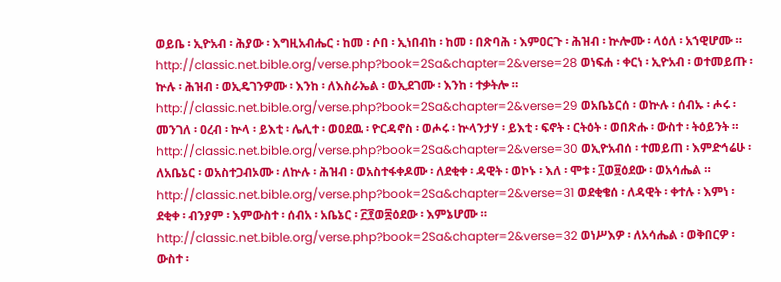ወይቤ ፡ ኢዮአብ ፡ ሕያው ፡ እግዚአብሔር ፡ ከመ ፡ ሶበ ፡ ኢነበብከ ፡ ከመ ፡ በጽባሕ ፡ እምዐርጉ ፡ ሕዝብ ፡ ኵሎሙ ፡ ላዕለ ፡ አኀዊሆሙ ። http://classic.net.bible.org/verse.php?book=2Sa&chapter=2&verse=28 ወነፍሐ ፡ ቀርነ ፡ ኢዮአብ ፡ ወተመይጡ ፡ ኵሉ ፡ ሕዝብ ፡ ወኢዴገንዎሙ ፡ እንከ ፡ ለእስራኤል ፡ ወኢደገሙ ፡ እንከ ፡ ተቃትሎ ። http://classic.net.bible.org/verse.php?book=2Sa&chapter=2&verse=29 ወአቤኔርሰ ፡ ወኵሉ ፡ ሰብኡ ፡ ሖሩ ፡ መንገለ ፡ ዐረብ ፡ ኵላ ፡ ይእቲ ፡ ሌሊተ ፡ ወዐደዉ ፡ ዮርዳኖስ ፡ ወሖሩ ፡ ኵላንታሃ ፡ ይእቲ ፡ ፍኖት ፡ ርትዕት ፡ ወበጽሑ ፡ ውስተ ፡ ትዕይንት ። http://classic.net.bible.org/verse.php?book=2Sa&chapter=2&verse=30 ወኢዮአብሰ ፡ ተመይጠ ፡ እምድኅሬሁ ፡ ለአቤኔር ፡ ወአስተጋብኦሙ ፡ ለኵሉ ፡ ሕዝብ ፡ ወአስተፋቀዶሙ ፡ ለደቂቀ ፡ ዳዊት ፡ ወኮኑ ፡ እለ ፡ ሞቱ ፡ ፲ወ፱ዕደው ፡ ወአሳሔል ። http://classic.net.bible.org/verse.php?book=2Sa&chapter=2&verse=31 ወደቂቄሰ ፡ ለዳዊት ፡ ቀተሉ ፡ እምነ ፡ ደቂቀ ፡ ብንያም ፡ እምውስተ ፡ ሰብአ ፡ አቤኔር ፡ ፫፻ወ፷ዕደው ፡ እምኔሆሙ ። http://classic.net.bible.org/verse.php?book=2Sa&chapter=2&verse=32 ወነሥእዎ ፡ ለአሳሔል ፡ ወቅበርዎ ፡ ውስተ ፡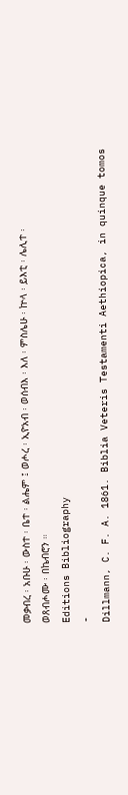መቃብረ ፡ አቡሁ ፡ ውስተ ፡ ቤተ ፡ ልሔም ፤ ወሖረ ፡ ኢዮአብ ፡ ወሰብእ ፡ እለ ፡ ምስሌሁ ፡ ኵላ ፡ ይእቲ ፡ ሌሊተ ፡ ወጸብሖሙ ፡ በኬብሮን ።
Editions Bibliography
-
Dillmann, C. F. A. 1861. Biblia Veteris Testamenti Aethiopica, in quinque tomos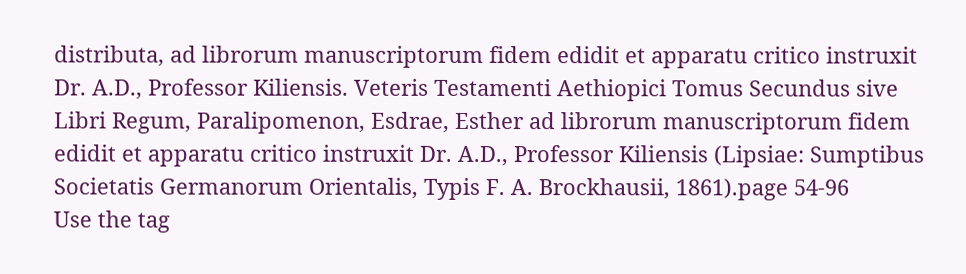distributa, ad librorum manuscriptorum fidem edidit et apparatu critico instruxit Dr. A.D., Professor Kiliensis. Veteris Testamenti Aethiopici Tomus Secundus sive Libri Regum, Paralipomenon, Esdrae, Esther ad librorum manuscriptorum fidem edidit et apparatu critico instruxit Dr. A.D., Professor Kiliensis (Lipsiae: Sumptibus Societatis Germanorum Orientalis, Typis F. A. Brockhausii, 1861).page 54-96
Use the tag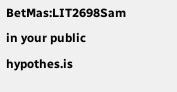BetMas:LIT2698Sam in your public hypothes.is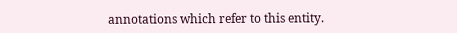annotations which refer to this entity.